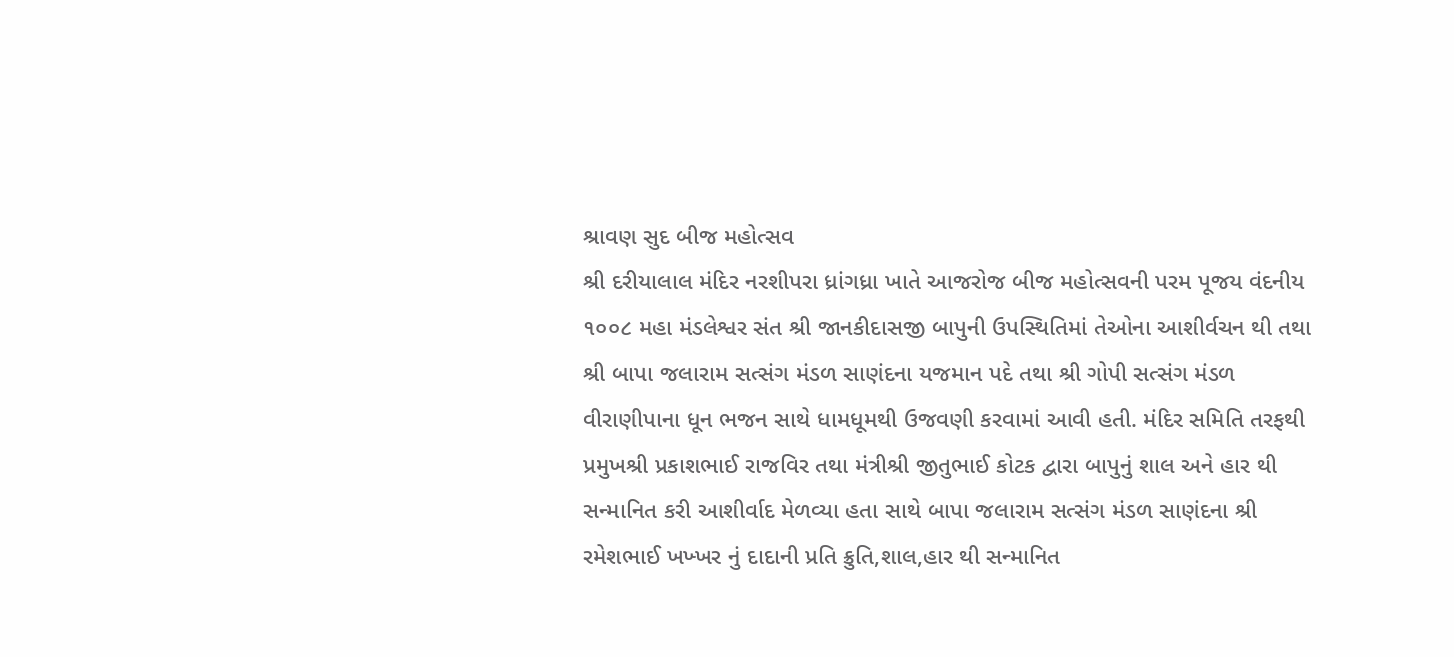શ્રાવણ સુદ બીજ મહોત્સવ
શ્રી દરીયાલાલ મંદિર નરશીપરા ધ્રાંગધ્રા ખાતે આજરોજ બીજ મહોત્સવની પરમ પૂજય વંદનીય ૧૦૦૮ મહા મંડલેશ્વર સંત શ્રી જાનકીદાસજી બાપુની ઉપસ્થિતિમાં તેઓના આશીર્વચન થી તથા શ્રી બાપા જલારામ સત્સંગ મંડળ સાણંદના યજમાન પદે તથા શ્રી ગોપી સત્સંગ મંડળ વીરાણીપાના ધૂન ભજન સાથે ધામધૂમથી ઉજવણી કરવામાં આવી હતી. મંદિર સમિતિ તરફથી પ્રમુખશ્રી પ્રકાશભાઈ રાજવિર તથા મંત્રીશ્રી જીતુભાઈ કોટક દ્વારા બાપુનું શાલ અને હાર થી સન્માનિત કરી આશીર્વાદ મેળવ્યા હતા સાથે બાપા જલારામ સત્સંગ મંડળ સાણંદના શ્રી રમેશભાઈ ખખ્ખર નું દાદાની પ્રતિ ક્રુતિ,શાલ,હાર થી સન્માનિત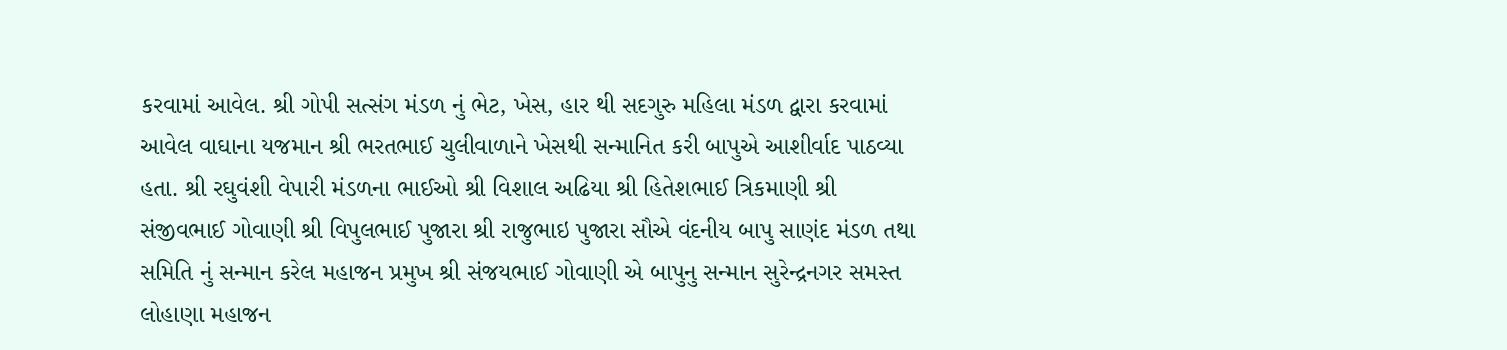કરવામાં આવેલ. શ્રી ગોપી સત્સંગ મંડળ નું ભેટ, ખેસ, હાર થી સદગુરુ મહિલા મંડળ દ્વારા કરવામાં આવેલ વાઘાના યજમાન શ્રી ભરતભાઈ ચુલીવાળાને ખેસથી સન્માનિત કરી બાપુએ આશીર્વાદ પાઠવ્યા હતા. શ્રી રઘુવંશી વેપારી મંડળના ભાઈઓ શ્રી વિશાલ અઢિયા શ્રી હિતેશભાઈ ત્રિકમાણી શ્રી સંજીવભાઈ ગોવાણી શ્રી વિપુલભાઈ પુજારા શ્રી રાજુભાઇ પુજારા સૌએ વંદનીય બાપુ સાણંદ મંડળ તથા સમિતિ નું સન્માન કરેલ મહાજન પ્રમુખ શ્રી સંજયભાઈ ગોવાણી એ બાપુનુ સન્માન સુરેન્દ્રનગર સમસ્ત લોહાણા મહાજન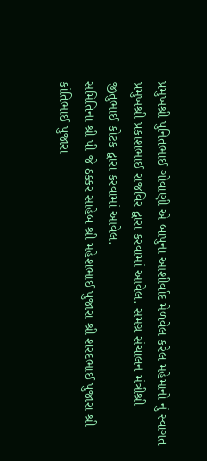પ્રમુખશ્રી પુનિતભાઈ ગોવાણી એ બાપુના આશીર્વાદ મેળવેલ કરેલ મહેમાનો નું સ્વાગત પ્રમુખશ્રી પ્રકાશભાઈ રાજવિર દ્વારા કરવામાં આવેલ. સમગ્ર સંચાલન મંત્રીશ્રી જીતુભાઈ કોટક દ્વારા કરવામાં આવેલ.
સમિતિના શ્રી પી જે ઠક્કર સાહેબ શ્રી મહેશભાઈ પુજારા શ્રી શરદભાઈ પુજારા શ્રી કાંતિભાઈ પુજારા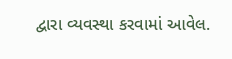દ્વારા વ્યવસ્થા કરવામાં આવેલ.